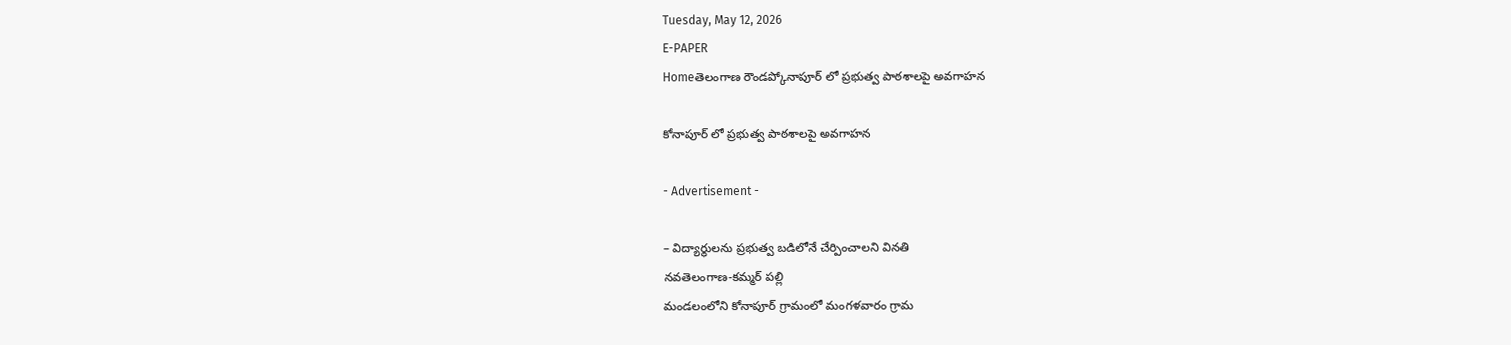Tuesday, May 12, 2026
E-PAPER
Homeతెలంగాణ రౌండప్కోనాపూర్ లో ప్రభుత్వ పాఠశాలపై అవగాహన

కోనాపూర్ లో ప్రభుత్వ పాఠశాలపై అవగాహన

- Advertisement -

– విద్యార్థులను ప్రభుత్వ బడిలోనే చేర్పించాలని వినతి
నవతెలంగాణ-కమ్మర్ పల్లి
మండలంలోని కోనాపూర్ గ్రామంలో మంగళవారం గ్రామ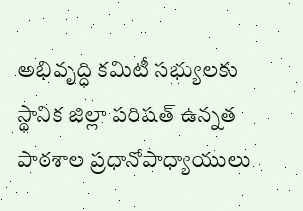అభివృద్ధి కమిటీ సభ్యులకు స్థానిక జిల్లా పరిషత్ ఉన్నత పాఠశాల ప్రధానోపాధ్యాయులు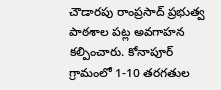చౌడారపు రాంప్రసాద్ ప్రభుత్వ పాఠశాల పట్ల అవగాహన కల్పించారు. కోనాపూర్ గ్రామంలో 1-10 తరగతుల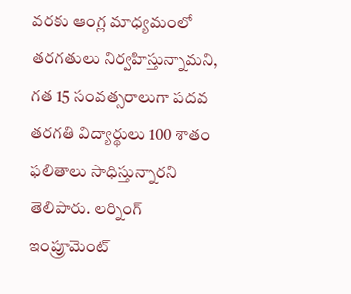వరకు ఆంగ్ల మాధ్యమంలో తరగతులు నిర్వహిస్తున్నామని, గత 15 సంవత్సరాలుగా పదవ తరగతి విద్యార్థులు 100 శాతం  ఫలితాలు సాధిస్తున్నారని తెలిపారు. లర్నింగ్ ఇంప్రూమెంట్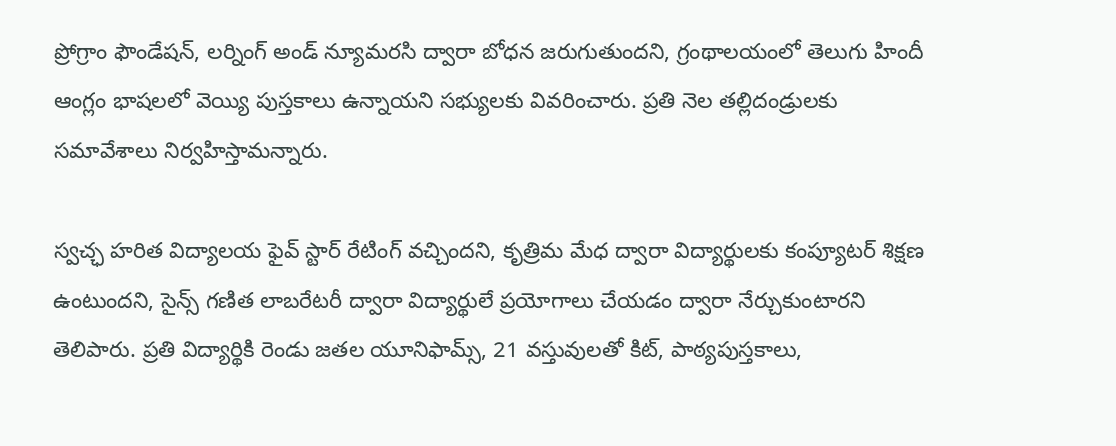ప్రోగ్రాం ఫౌండేషన్, లర్నింగ్ అండ్ న్యూమరసి ద్వారా బోధన జరుగుతుందని, గ్రంథాలయంలో తెలుగు హిందీ ఆంగ్లం భాషలలో వెయ్యి పుస్తకాలు ఉన్నాయని సభ్యులకు వివరించారు. ప్రతి నెల తల్లిదండ్రులకు సమావేశాలు నిర్వహిస్తామన్నారు.

స్వచ్ఛ హరిత విద్యాలయ ఫైవ్ స్టార్ రేటింగ్ వచ్చిందని, కృత్రిమ మేధ ద్వారా విద్యార్థులకు కంప్యూటర్ శిక్షణ ఉంటుందని, సైన్స్ గణిత లాబరేటరీ ద్వారా విద్యార్థులే ప్రయోగాలు చేయడం ద్వారా నేర్చుకుంటారని తెలిపారు. ప్రతి విద్యార్థికి రెండు జతల యూనిఫామ్స్, 21 వస్తువులతో కిట్, పాఠ్యపుస్తకాలు,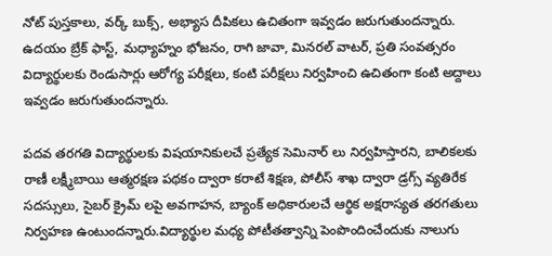నోట్ పుస్తకాలు, వర్క్ బుక్స్, అభ్యాస దీపికలు ఉచితంగా ఇవ్వడం జరుగుతుందన్నారు. ఉదయం బ్రేక్ ఫాస్ట్, మధ్యాహ్నం భోజనం, రాగి జావా, మినరల్ వాటర్, ప్రతి సంవత్సరం విద్యార్థులకు రెండుసార్లు ఆరోగ్య పరీక్షలు, కంటి పరీక్షలు నిర్వహించి ఉచితంగా కంటి అద్దాలు ఇవ్వడం జరుగుతుందన్నారు.

పదవ తరగతి విద్యార్థులకు విషయానికులచే ప్రత్యేక సెమినార్ లు నిర్వహిస్తారని, బాలికలకు రాణీ లక్ష్మీబాయి ఆత్మరక్షణ పథకం ద్వారా కరాటే శిక్షణ, పోలీస్ శాఖ ద్వారా డ్రగ్స్ వ్యతిరేక సదస్సులు, సైబర్ క్రైమ్ లపై అవగాహన, బ్యాంక్ అధికారులచే ఆర్థిక అక్షరాస్యత తరగతులు నిర్వహణ ఉంటుందన్నారు.విద్యార్థుల మధ్య పోటీతత్వాన్ని పెంపొందించేందుకు నాలుగు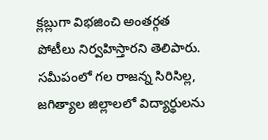క్లబ్లుగా విభజించి అంతర్గత పోటీలు నిర్వహిస్తారని తెలిపారు. సమీపంలో గల రాజన్న సిరిసిల్ల, జగిత్యాల జిల్లాలలో విద్యార్థులను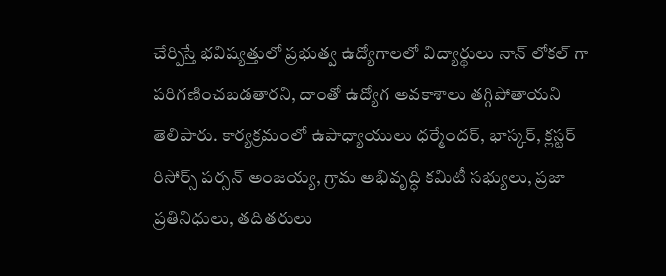చేర్పిస్తే భవిష్యత్తులో ప్రభుత్వ ఉద్యోగాలలో విద్యార్థులు నాన్ లోకల్ గా పరిగణించబడతారని, దాంతో ఉద్యోగ అవకాశాలు తగ్గిపోతాయని తెలిపారు. కార్యక్రమంలో ఉపాధ్యాయులు ధర్మేందర్, భాస్కర్, క్లస్టర్ రిసోర్స్ పర్సన్ అంజయ్య, గ్రామ అభివృద్ధి కమిటీ సభ్యులు, ప్రజా ప్రతినిధులు, తదితరులు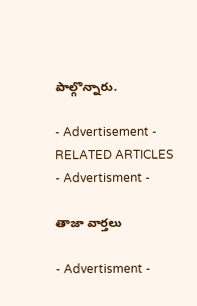పాల్గొన్నారు.

- Advertisement -
RELATED ARTICLES
- Advertisment -

తాజా వార్తలు

- Advertisment -